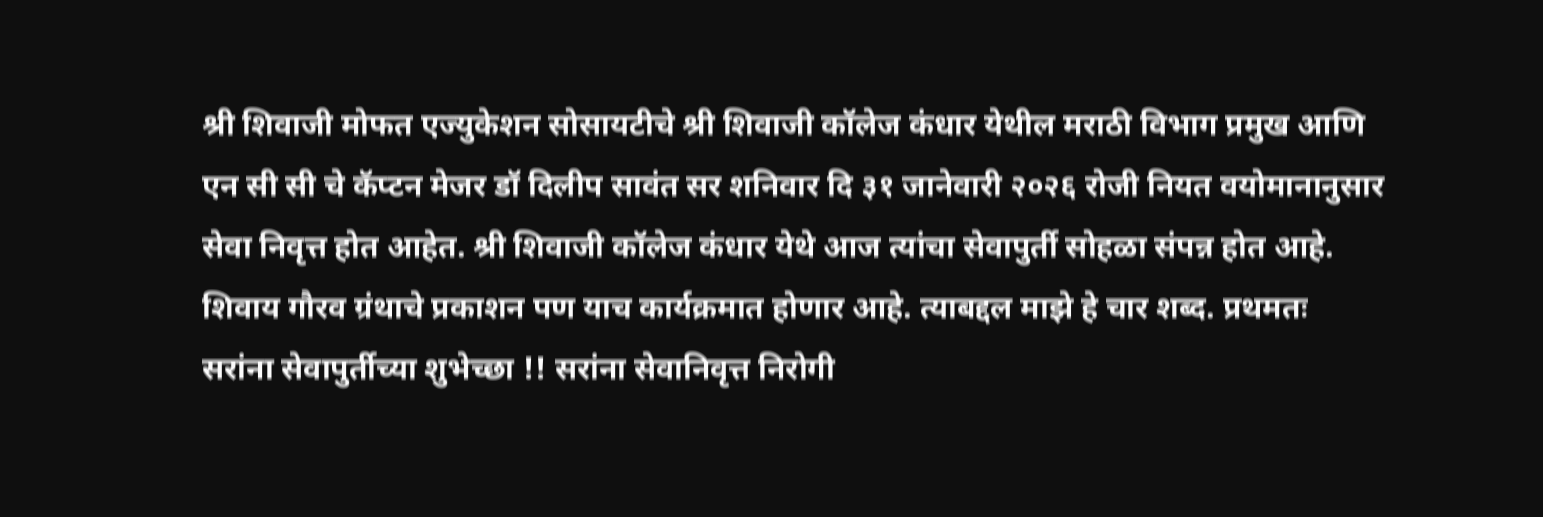श्री शिवाजी मोफत एज्युकेशन सोसायटीचे श्री शिवाजी कॉलेज कंधार येथील मराठी विभाग प्रमुख आणि एन सी सी चे कॅप्टन मेजर डॉ दिलीप सावंत सर शनिवार दि ३१ जानेवारी २०२६ रोजी नियत वयोमानानुसार सेवा निवृत्त होत आहेत. श्री शिवाजी कॉलेज कंधार येथे आज त्यांचा सेवापुर्ती सोहळा संपन्न होत आहे. शिवाय गौरव ग्रंथाचे प्रकाशन पण याच कार्यक्रमात होणार आहे. त्याबद्दल माझे हे चार शब्द. प्रथमतः सरांना सेवापुर्तीच्या शुभेच्छा !! सरांना सेवानिवृत्त निरोगी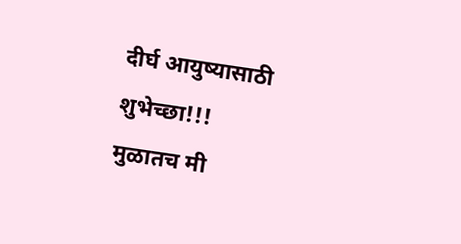दीर्घ आयुष्यासाठी शुभेच्छा!!!
मुळातच मी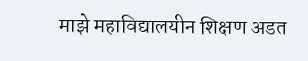माझे महाविद्यालयीन शिक्षण अडत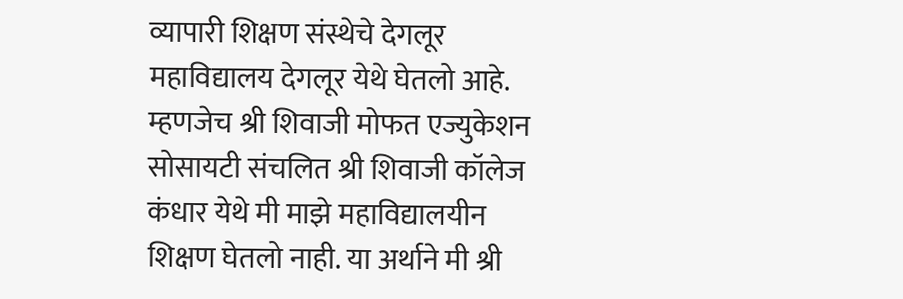व्यापारी शिक्षण संस्थेचे देगलूर महाविद्यालय देगलूर येथे घेतलो आहे. म्हणजेच श्री शिवाजी मोफत एज्युकेशन सोसायटी संचलित श्री शिवाजी कॉलेज कंधार येथे मी माझे महाविद्यालयीन शिक्षण घेतलो नाही. या अर्थाने मी श्री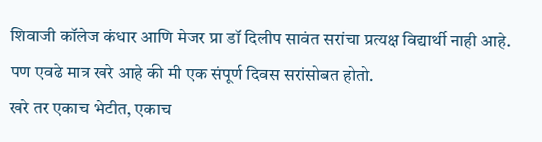शिवाजी कॉलेज कंधार आणि मेजर प्रा डॉ दिलीप सावंत सरांचा प्रत्यक्ष विद्यार्थी नाही आहे. पण एवढे मात्र खरे आहे की मी एक संपूर्ण दिवस सरांसोबत होतो.
खरे तर एकाच भेटीत, एकाच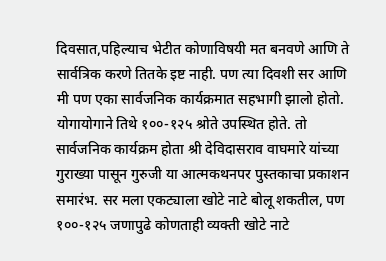दिवसात,पहिल्याच भेटीत कोणाविषयी मत बनवणे आणि ते सार्वत्रिक करणे तितके इष्ट नाही. पण त्या दिवशी सर आणि मी पण एका सार्वजनिक कार्यक्रमात सहभागी झालो होतो. योगायोगाने तिथे १००-१२५ श्रोते उपस्थित होते. तो सार्वजनिक कार्यक्रम होता श्री देविदासराव वाघमारे यांच्या गुराख्या पासून गुरुजी या आत्मकथनपर पुस्तकाचा प्रकाशन समारंभ. सर मला एकट्याला खोटे नाटे बोलू शकतील, पण १००-१२५ जणापुढे कोणताही व्यक्ती खोटे नाटे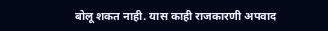बोलू शकत नाही. यास काही राजकारणी अपवाद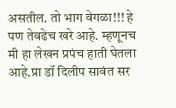असतील. तो भाग वेगळा!!! हे पण तेवढेच खरे आहे. म्हणूनच मी हा लेखन प्रपंच हाती घेतला आहे.प्रा डॉ दिलीप सावंत सर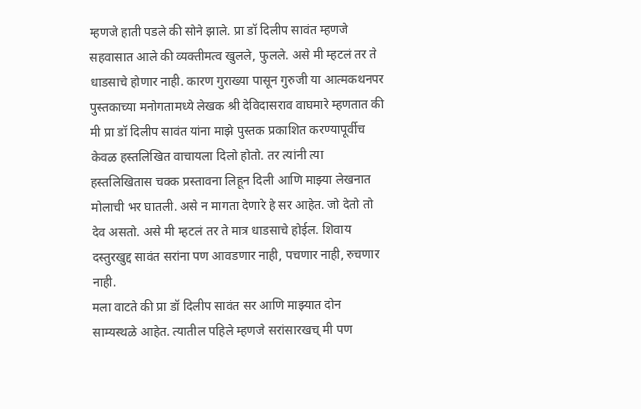म्हणजे हाती पडले की सोने झाले. प्रा डॉ दिलीप सावंत म्हणजे सहवासात आले की व्यक्तीमत्व खुलले, फुलले. असे मी म्हटलं तर ते धाडसाचे होणार नाही. कारण गुराख्या पासून गुरुजी या आत्मकथनपर पुस्तकाच्या मनोगतामध्ये लेखक श्री देविदासराव वाघमारे म्हणतात की मी प्रा डॉ दिलीप सावंत यांना माझे पुस्तक प्रकाशित करण्यापूर्वीच केवळ हस्तलिखित वाचायला दिलो होतो. तर त्यांनी त्या हस्तलिखितास चक्क प्रस्तावना लिहून दिली आणि माझ्या लेखनात मोलाची भर घातली. असे न मागता देणारे हे सर आहेत. जो देतो तो देव असतो. असे मी म्हटलं तर ते मात्र धाडसाचे होईल. शिवाय दस्तुरखुद्द सावंत सरांना पण आवडणार नाही, पचणार नाही, रुचणार नाही.
मला वाटते की प्रा डॉ दिलीप सावंत सर आणि माझ्यात दोन साम्यस्थळे आहेत. त्यातील पहिले म्हणजे सरांसारखच् मी पण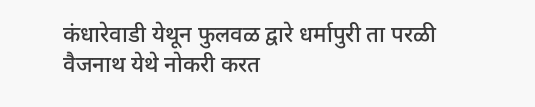कंधारेवाडी येथून फुलवळ द्वारे धर्मापुरी ता परळी वैजनाथ येथे नोकरी करत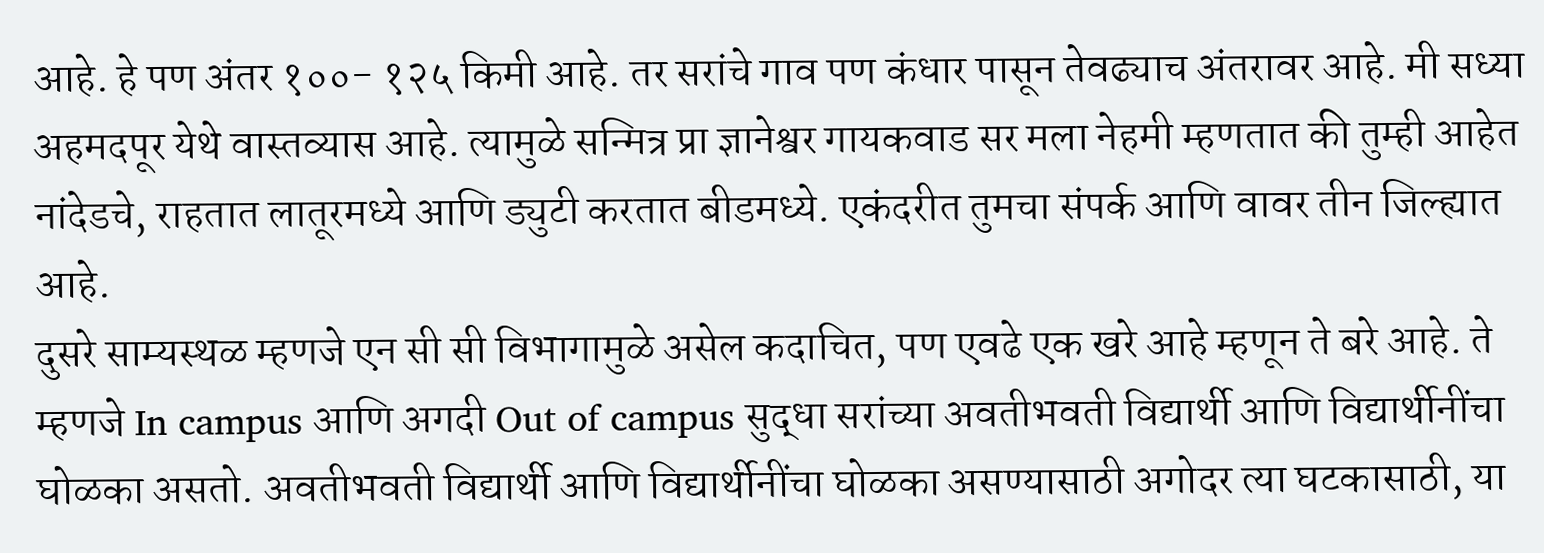आहे. हे पण अंतर १००- १२५ किमी आहे. तर सरांचे गाव पण कंधार पासून तेवढ्याच अंतरावर आहे. मी सध्या अहमदपूर येथे वास्तव्यास आहे. त्यामुळे सन्मित्र प्रा ज्ञानेश्वर गायकवाड सर मला नेहमी म्हणतात की तुम्ही आहेत नांदेडचे, राहतात लातूरमध्ये आणि ड्युटी करतात बीडमध्ये. एकंदरीत तुमचा संपर्क आणि वावर तीन जिल्ह्यात आहे.
दुसरे साम्यस्थळ म्हणजे एन सी सी विभागामुळे असेल कदाचित, पण एवढे एक खरे आहे म्हणून ते बरे आहे. ते म्हणजे In campus आणि अगदी Out of campus सुद्धा सरांच्या अवतीभवती विद्यार्थी आणि विद्यार्थीनींचा घोळका असतो. अवतीभवती विद्यार्थी आणि विद्यार्थीनींचा घोळका असण्यासाठी अगोदर त्या घटकासाठी, या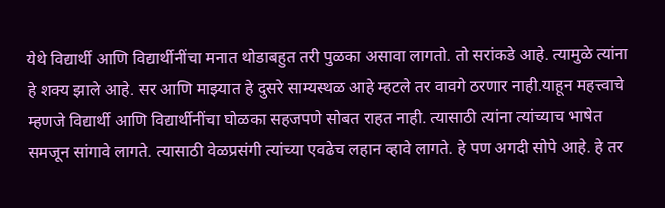येथे विद्यार्थी आणि विद्यार्थीनींचा मनात थोडाबहुत तरी पुळका असावा लागतो. तो सरांकडे आहे. त्यामुळे त्यांना हे शक्य झाले आहे. सर आणि माझ्यात हे दुसरे साम्यस्थळ आहे म्हटले तर वावगे ठरणार नाही.याहून महत्त्वाचे म्हणजे विद्यार्थी आणि विद्यार्थीनींचा घोळका सहजपणे सोबत राहत नाही. त्यासाठी त्यांना त्यांच्याच भाषेत समजून सांगावे लागते. त्यासाठी वेळप्रसंगी त्यांच्या एवढेच लहान व्हावे लागते. हे पण अगदी सोपे आहे. हे तर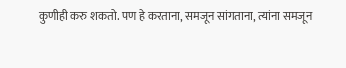कुणीही करु शकतो. पण हे करताना, समजून सांगताना, त्यांना समजून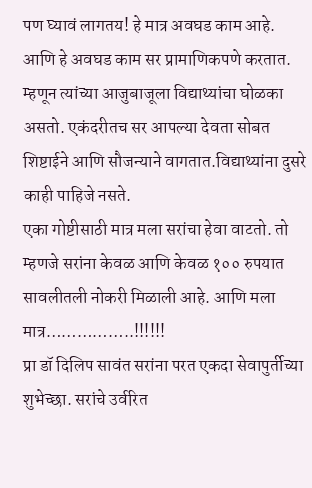पण घ्यावं लागतय! हे मात्र अवघड काम आहे. आणि हे अवघड काम सर प्रामाणिकपणे करतात. म्हणून त्यांच्या आजुबाजूला विद्याथ्यांचा घोळका असतो. एकंदरीतच सर आपल्या देवता सोबत शिष्टाईने आणि सौजन्याने वागतात.विद्याथ्यांना दुसरे काही पाहिजे नसते.
एका गोष्टीसाठी मात्र मला सरांचा हेवा वाटतो. तो म्हणजे सरांना केवळ आणि केवळ १०० रुपयात सावलीतली नोकरी मिळाली आहे. आणि मला मात्र……………..!!!!!!
प्रा डॉ दिलिप सावंत सरांना परत एकदा सेवापुर्तीच्या शुभेच्छा. सरांचे उर्वरित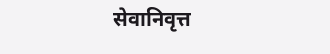सेवानिवृत्त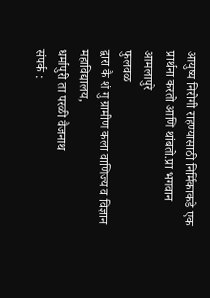आयुष्य निरोगी राहण्यासाठी निर्मिकाकडे एक प्रार्थना करतो आणि थांबतो.प्रा भगवान आमलापुरे
फुलवळ
द्वारा कै शं गु ग्रामीण कला वाणिज्य व विज्ञान महाविद्यालय,
धर्मापुरी ता परळी वैजनाथ
संपर्क :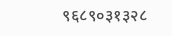९६८९०३१३२८